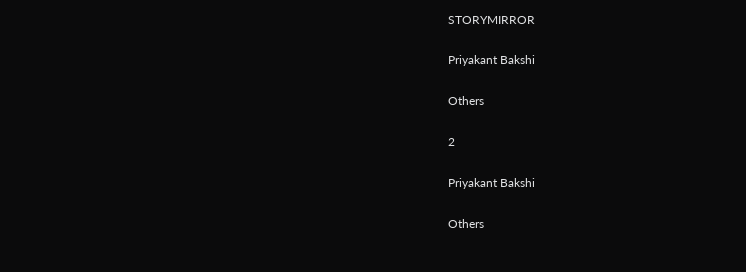STORYMIRROR

Priyakant Bakshi

Others

2

Priyakant Bakshi

Others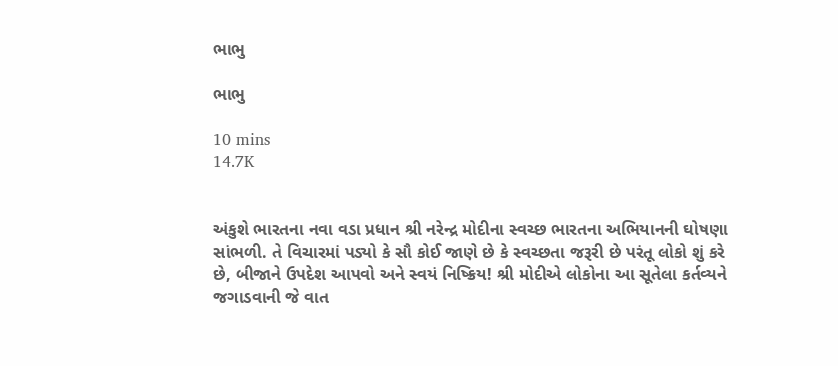ભાભુ

ભાભુ

10 mins
14.7K


અંકુશે ભારતના નવા વડા પ્રધાન શ્રી નરેન્દ્ર મોદીના સ્વચ્છ ભારતના અભિયાનની ઘોષણા સાંભળી. તે વિચારમાં પડ્યો કે સૌ કોઈ જાણે છે કે સ્વચ્છતા જરૂરી છે પરંતૂ લોકો શું કરે છે, બીજાને ઉપદેશ આપવો અને સ્વયં નિષ્ક્રિય! શ્રી મોદીએ લોકોના આ સૂતેલા કર્તવ્યને જગાડવાની જે વાત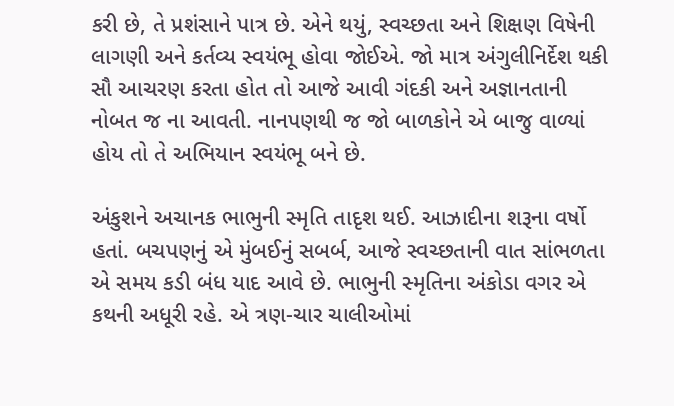કરી છે, તે પ્રશંસાને પાત્ર છે. એને થયું, સ્વચ્છતા અને શિક્ષણ વિષેની લાગણી અને કર્તવ્ય સ્વયંભૂ હોવા જોઈએ. જો માત્ર અંગુલીનિર્દેશ થકી સૌ આચરણ કરતા હોત તો આજે આવી ગંદકી અને અજ્ઞાનતાની નોબત જ ના આવતી. નાનપણથી જ જો બાળકોને એ બાજુ વાળ્યાં હોય તો તે અભિયાન સ્વયંભૂ બને છે.

અંકુશને અચાનક ભાભુની સ્મૃતિ તાદૃશ થઈ. આઝાદીના શરૂના વર્ષો હતાં. બચપણનું એ મુંબઈનું સબર્બ, આજે સ્વચ્છતાની વાત સાંભળતા એ સમય કડી બંધ યાદ આવે છે. ભાભુની સ્મૃતિના અંકોડા વગર એ કથની અધૂરી રહે. એ ત્રણ-ચાર ચાલીઓમાં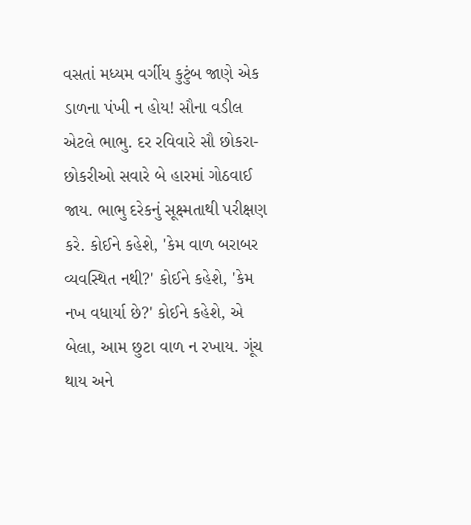વસતાં મધ્યમ વર્ગીય કુટુંબ જાણે એક ડાળના પંખી ન હોય! સૌના વડીલ એટલે ભાભુ. દર રવિવારે સૌ છોકરા-છોકરીઓ સવારે બે હારમાં ગોઠવાઈ જાય. ભાભુ દરેકનું સૂક્ષ્મતાથી પરીક્ષણ કરે. કોઈને કહેશે, 'કેમ વાળ બરાબર વ્યવસ્થિત નથી?' કોઈને કહેશે, 'કેમ નખ વધાર્યા છે?' કોઈને કહેશે, એ બેલા, આમ છુટા વાળ ન રખાય. ગૂંચ થાય અને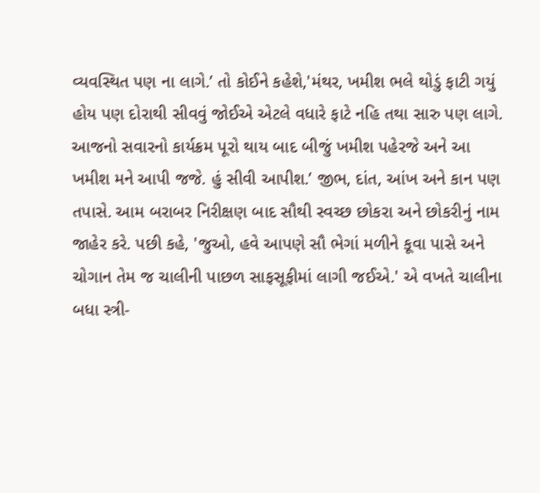વ્યવસ્થિત પણ ના લાગે.’ તો કોઈને કહેશે,'મંથર, ખમીશ ભલે થોડું ફાટી ગયું હોય પણ દોરાથી સીવવું જોઈએ એટલે વધારે ફાટે નહિ તથા સારુ પણ લાગે. આજનો સવારનો કાર્યક્રમ પૂરો થાય બાદ બીજું ખમીશ પહેરજે અને આ ખમીશ મને આપી જજે. હું સીવી આપીશ.’ જીભ, દાંત, આંખ અને કાન પણ તપાસે. આમ બરાબર નિરીક્ષણ બાદ સૌથી સ્વચ્છ છોકરા અને છોકરીનું નામ જાહેર કરે. પછી કહે, 'જુઓ, હવે આપણે સૌ ભેગાં મળીને કૂવા પાસે અને ચોગાન તેમ જ ચાલીની પાછળ સાફસૂફીમાં લાગી જઈએ.' એ વખતે ચાલીના બધા સ્ત્રી-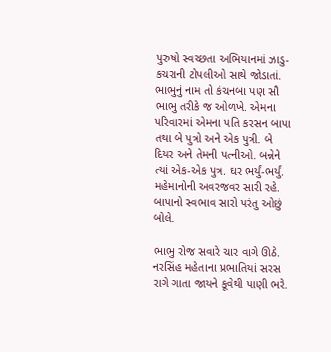પુરુષો સ્વચ્છતા અભિયાનમાં ઝાડુ-કચરાની ટોપલીઓ સાથે જોડાતાં. ભાભુનું નામ તો કંચનબા પણ સૌ ભાભુ તરીકે જ ઓળખે. એમના પરિવારમાં એમના પતિ કરસન બાપા તથા બે પુત્રો અને એક પુત્રી. બે દિયર અને તેમની પત્નીઓ. બન્નેને ત્યાં એક-એક પુત્ર. ઘર ભર્યું-ભર્યું. મહેમાનોની અવરજવર સારી રહે. બાપાનો સ્વભાવ સારો પરંતુ ઓછું બોલે.

ભાભુ રોજ સવારે ચાર વાગે ઊઠે. નરસિંહ મહેતાના પ્રભાતિયાં સરસ રાગે ગાતા જાયને કૂવેથી પાણી ભરે.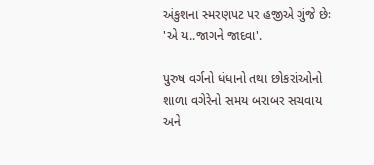અંકુશના સ્મરણપટ પર હજીએ ગુંજે છેઃ 'એ ય..જાગને જાદવા'.

પુરુષ વર્ગનો ધંધાનો તથા છોકરાંઓનો શાળા વગેરેનો સમય બરાબર સચવાય અને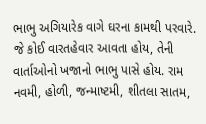ભાભુ અગિયારેક વાગે ઘરના કામથી પરવારે. જે કોઈ વારતહેવાર આવતા હોય, તેની વાર્તાઓનો ખજાનો ભાભુ પાસે હોય. રામ નવમી, હોળી, જન્માષ્ટમી, શીતલા સાતમ,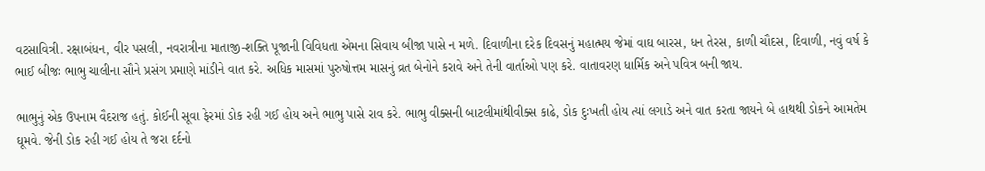વટસાવિત્રી. રક્ષાબંધન, વીર પસલી, નવરાત્રીના માતાજી-શક્તિ પૂજાની વિવિધતા એમના સિવાય બીજા પાસે ન મળે. દિવાળીના દરેક દિવસનું મહાત્મય જેમાં વાઘ બારસ, ધન તેરસ, કાળી ચૌદસ, દિવાળી, નવું વર્ષ કે ભાઈ બીજઃ ભાભુ ચાલીના સૌને પ્રસંગ પ્રમાણે માંડીને વાત કરે. અધિક માસમાં પુરુષોત્તમ માસનું વ્રત બેનોને કરાવે અને તેની વાર્તાઓ પણ કરે. વાતાવરણ ધાર્મિક અને પવિત્ર બની જાય.

ભાભુનું એક ઉપનામ વૈદરાજ હતું. કોઈની સૂવા ફેરમાં ડોક રહી ગઈ હોય અને ભાભુ પાસે રાવ કરે. ભાભુ વીક્સની બાટલીમાંથીવીક્સ કાઢે, ડોક દુઃખતી હોય ત્યાં લગાડે અને વાત કરતા જાયને બે હાથથી ડોકને આમતેમ ઘૂમવે. જેની ડોક રહી ગઈ હોય તે જરા દર્દનો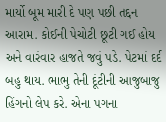માર્યો બૂમ મારી દે પણ પછી તદ્દન આરામ. કોઈની પેચોટી છૂટી ગઈ હોય અને વારંવાર હાજતે જવું પડે. પેટમાં દર્દ બહુ થાય. ભાભુ તેની દૂંટીની આજુબાજુ હિંગનો લેપ કરે. એના પગના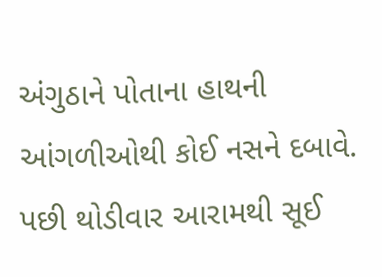અંગુઠાને પોતાના હાથની આંગળીઓથી કોઈ નસને દબાવે. પછી થોડીવાર આરામથી સૂઈ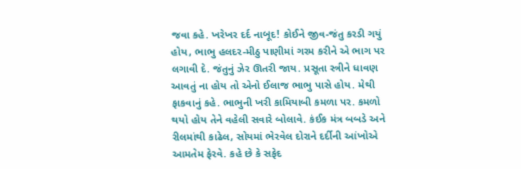જવા કહે. ખરેખર દર્દ નાબૂદ! કોઈને જીવ-જંતુ કરડી ગયું હોય, ભાભુ હલદર-મીઠુ પાણીમાં ગરમ કરીને એ ભાગ પર લગાવી દે. જંતુનું ઝેર ઊતરી જાય. પ્રસૂતા સ્ત્રીને ધાવણ આવતું ના હોય તો એનો ઈલાજ ભાભુ પાસે હોય. મેથી ફાકવાનું કહે. ભાભુની ખરી કામિયાબી કમળા પર. કમળો થયો હોય તેને વહેલી સવારે બોલાવે. કંઈક મંત્ર બબડે અને રીલમાંથી કાઢેલ, સોયમાં ભેરવેલ દોરાને દર્દીની આંખોએ આમતેમ ફેરવે. કહે છે કે સફેદ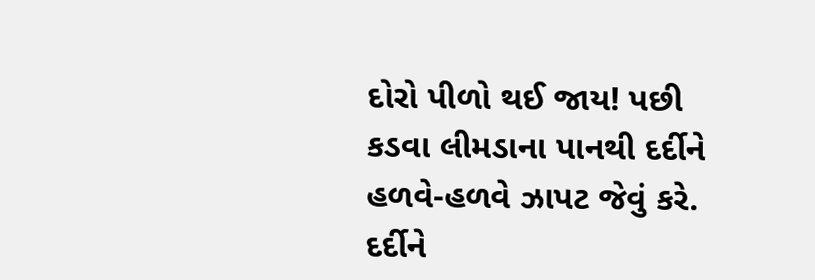દોરો પીળો થઈ જાય! પછી કડવા લીમડાના પાનથી દર્દીને હળવે-હળવે ઝાપટ જેવું કરે. દર્દીને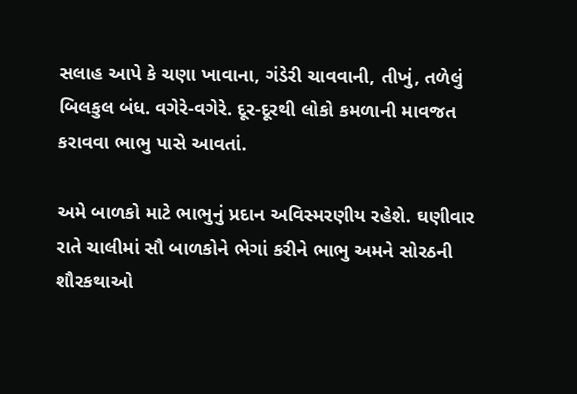સલાહ આપે કે ચણા ખાવાના, ગંડેરી ચાવવાની, તીખું, તળેલું બિલકુલ બંધ. વગેરે-વગેરે. દૂર-દૂરથી લોકો કમળાની માવજત કરાવવા ભાભુ પાસે આવતાં.

અમે બાળકો માટે ભાભુનું પ્રદાન અવિસ્મરણીય રહેશે. ઘણીવાર રાતે ચાલીમાં સૌ બાળકોને ભેગાં કરીને ભાભુ અમને સોરઠની શૌરકથાઓ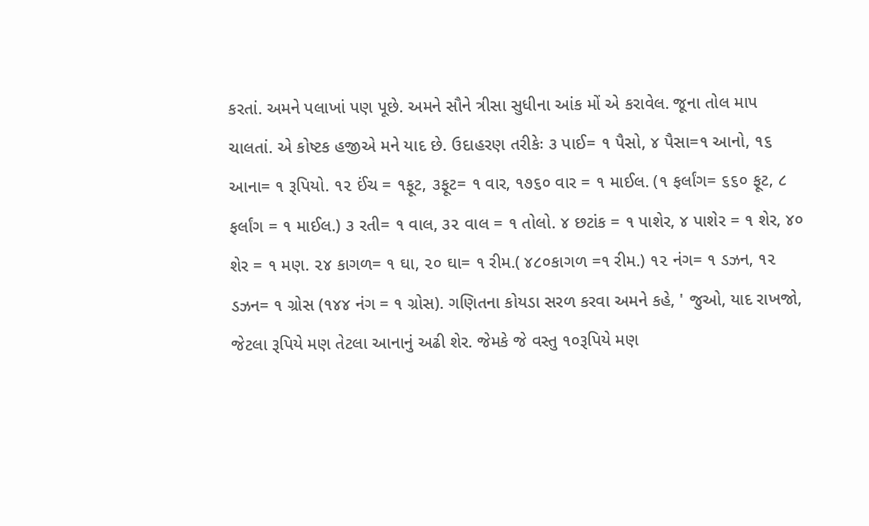કરતાં. અમને પલાખાં પણ પૂછે. અમને સૌને ત્રીસા સુધીના આંક મોં એ કરાવેલ. જૂના તોલ માપ ચાલતાં. એ કોષ્ટક હજીએ મને યાદ છે. ઉદાહરણ તરીકેઃ ૩ પાઈ= ૧ પૈસો, ૪ પૈસા=૧ આનો, ૧૬ આના= ૧ રૂપિયો. ૧૨ ઈંચ = ૧ફૂટ, ૩ફૂટ= ૧ વાર, ૧૭૬૦ વાર = ૧ માઈલ. (૧ ફર્લાંગ= ૬૬૦ ફૂટ, ૮ ફર્લાંગ = ૧ માઈલ.) ૩ રતી= ૧ વાલ, ૩૨ વાલ = ૧ તોલો. ૪ છટાંક = ૧ પાશેર, ૪ પાશેર = ૧ શેર, ૪૦ શેર = ૧ મણ. ૨૪ કાગળ= ૧ ઘા, ૨૦ ઘા= ૧ રીમ.( ૪૮૦કાગળ =૧ રીમ.) ૧૨ નંગ= ૧ ડઝન, ૧૨ ડઝન= ૧ ગ્રોસ (૧૪૪ નંગ = ૧ ગ્રોસ). ગણિતના કોયડા સરળ કરવા અમને કહે, ' જુઓ, યાદ રાખજો, જેટલા રૂપિયે મણ તેટલા આનાનું અઢી શેર. જેમકે જે વસ્તુ ૧૦રૂપિયે મણ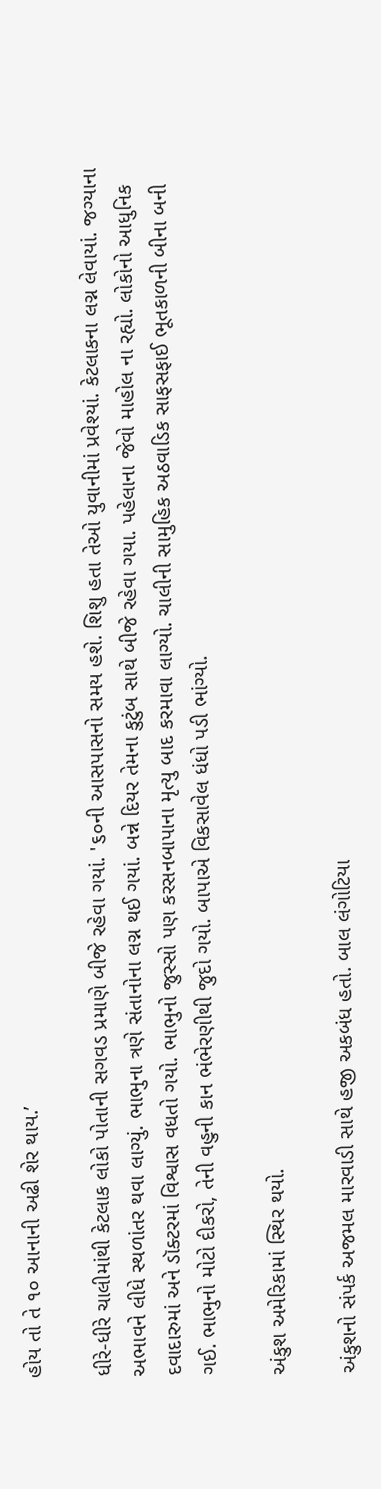હોય તો તે ૧૦ આનાની અઢી શેર થાય.’

ધીરે-ધીરે ચાલીમાંથી કેટલાક લોકો પોતાની સગવડ પ્રમાણે બીજે રહેવા ગયાં. '૬૦ની આસપાસનો સમય હશે. શિશુ હતા તેઓ યુવાનીમાં પ્રવેશ્યાં. કેટલાકના લગ્ન લેવાયાં. જગ્યાના અભાવને લીધે સ્થળાંતર થવા લાગ્યું. ભાભુના ત્રણે સંતાનોના લગ્ન થઈ ગયાં. બન્ને દિયર તેમના કુટુંબ સાથે બીજે રહેવા ગયા. પહેલાના જેવો માહોલ ના રહ્યો. લોકોનો આધુનિક દવાદારુમાં અને ડૉક્ટરમાં વિશ્વાસ વધતો ગયો. ભાભુનો જુસ્સો પણ કરસનબાપાના મૃત્યુ બાદ કરમાવા લાગ્યો. ચાલીની સામુહિક અઠવાડિક સાફસફાઈ ભૂતકાળની બીના બની ગઈ. ભાભુનો મોટો દીકરો, તેની વહુની કાન ભંભેરણીથી જુદો ગયો. બાપાએ વિકસાવેલ ધંધો પડી ભાંગ્યો.

અંકુશ અમેરિકામાં સ્થિર થયો.

અંકુશનો સંપર્ક અજમલ મારવાડી સાથે હજી અકબંધ હતો. બાલ લંગોટિયા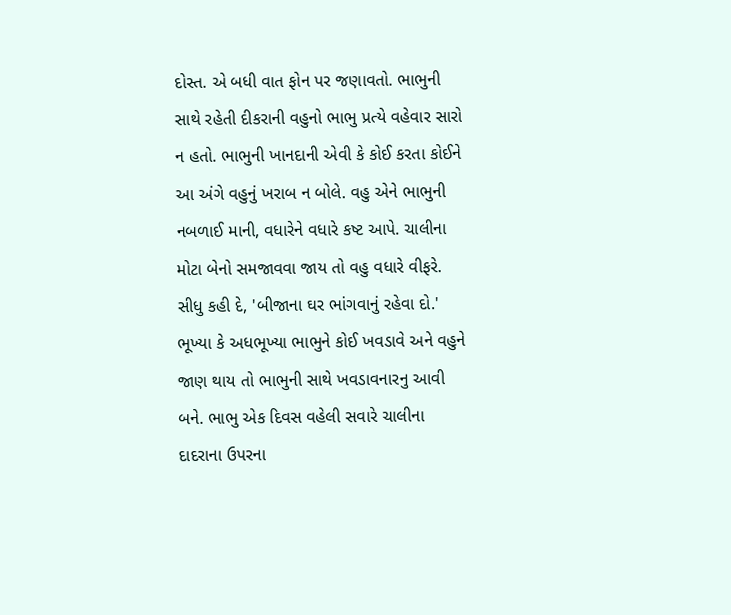દોસ્ત. એ બધી વાત ફોન પર જણાવતો. ભાભુની સાથે રહેતી દીકરાની વહુનો ભાભુ પ્રત્યે વહેવાર સારો ન હતો. ભાભુની ખાનદાની એવી કે કોઈ કરતા કોઈને આ અંગે વહુનું ખરાબ ન બોલે. વહુ એને ભાભુની નબળાઈ માની, વધારેને વધારે કષ્ટ આપે. ચાલીના મોટા બેનો સમજાવવા જાય તો વહુ વધારે વીફરે. સીધુ કહી દે, 'બીજાના ઘર ભાંગવાનું રહેવા દો.' ભૂખ્યા કે અધભૂખ્યા ભાભુને કોઈ ખવડાવે અને વહુને જાણ થાય તો ભાભુની સાથે ખવડાવનારનુ આવી બને. ભાભુ એક દિવસ વહેલી સવારે ચાલીના દાદરાના ઉપરના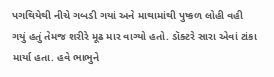પગથિયેથી નીચે ગબડી ગયાં અને માથામાંથી પુષ્કળ લોહી વહી ગયું હતું તેમજ શરીરે મૂઢ માર વાગ્યો હતો. ડૉક્ટરે સારા એવાં ટાંકા માર્યા હતા. હવે ભાભુને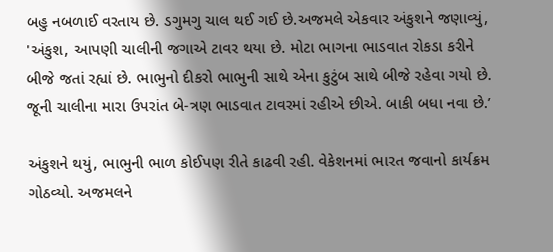બહુ નબળાઈ વરતાય છે. ડગુમગુ ચાલ થઈ ગઈ છે.અજમલે એકવાર અંકુશને જણાવ્યું, 'અંકુશ, આપણી ચાલીની જગાએ ટાવર થયા છે. મોટા ભાગના ભાડવાત રોકડા કરીને બીજે જતાં રહ્યાં છે. ભાભુનો દીકરો ભાભુની સાથે એના કુટુંબ સાથે બીજે રહેવા ગયો છે. જૂની ચાલીના મારા ઉપરાંત બે-ત્રણ ભાડવાત ટાવરમાં રહીએ છીએ. બાકી બધા નવા છે.’

અંકુશને થયું, ભાભુની ભાળ કોઈપણ રીતે કાઢવી રહી. વેકેશનમાં ભારત જવાનો કાર્યક્રમ ગોઠવ્યો. અજમલને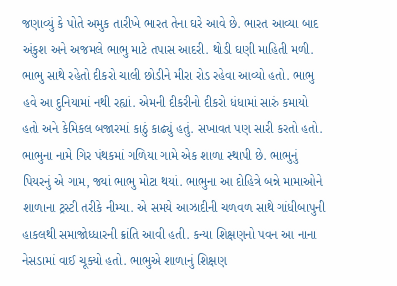જણાવ્યું કે પોતે અમુક તારીખે ભારત તેના ઘરે આવે છે. ભારત આવ્યા બાદ અંકુશ અને અજમલે ભાભુ માટે તપાસ આદરી. થોડી ઘણી માહિતી મળી. ભાભુ સાથે રહેતો દીકરો ચાલી છોડીને મીરા રોડ રહેવા આવ્યો હતો. ભાભુ હવે આ દુનિયામાં નથી રહ્યાં. એમની દીકરીનો દીકરો ધંધામાં સારું કમાયો હતો અને કેમિકલ બજારમાં કાઠું કાઢ્યું હતું. સખાવત પણ સારી કરતો હતો. ભાભુના નામે ગિર પંથકમાં ગળિયા ગામે એક શાળા સ્થાપી છે. ભાભુનું પિયરનું એ ગામ, જ્યાં ભાભુ મોટા થયાં. ભાભુના આ દોહિત્રે બન્ને મામાઓને શાળાના ટ્રસ્ટી તરીકે નીમ્યા. એ સમયે આઝાદીની ચળવળ સાથે ગાંધીબાપુની હાકલથી સમાજોધ્ધારની ક્રાંતિ આવી હતી. કન્યા શિક્ષણનો પવન આ નાના નેસડામાં વાઈ ચૂક્યો હતો. ભાભુએ શાળાનું શિક્ષણ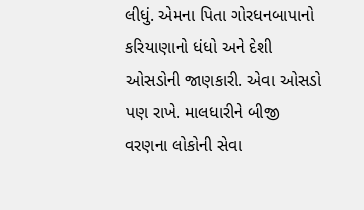લીધું. એમના પિતા ગોરધનબાપાનો કરિયાણાનો ધંધો અને દેશી ઓસડોની જાણકારી. એવા ઓસડો પણ રાખે. માલધારીને બીજી વરણના લોકોની સેવા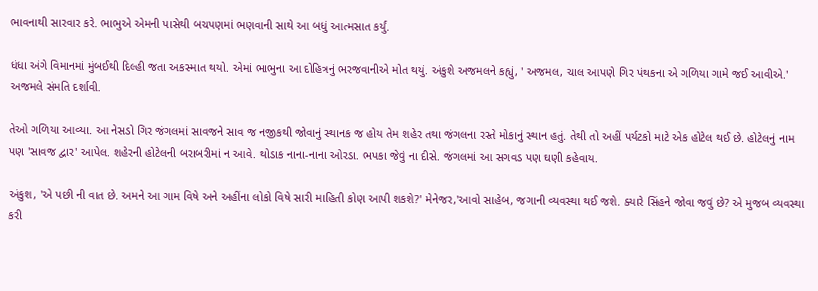ભાવનાથી સારવાર કરે. ભાભુએ એમની પાસેથી બચપણમાં ભણવાની સાથે આ બધું આત્મસાત કર્યું.

ધંધા અંગે વિમાનમાં મુંબઈથી દિલ્હી જતા અકસ્માત થયો. એમાં ભાભુના આ દોહિત્રનું ભરજવાનીએ મોત થયું. અંકુશે અજમલને કહ્યું, ' અજમલ, ચાલ આપણે ગિર પંથકના એ ગળિયા ગામે જઈ આવીએ.' અજમલે સંમતિ દર્શાવી.

તેઓ ગળિયા આવ્યા. આ નેસડો ગિર જંગલમાં સાવજને સાવ જ નજીકથી જોવાનું સ્થાનક જ હોય તેમ શહેર તથા જંગલના રસ્તે મોકાનું સ્થાન હતું. તેથી તો અહીં પર્યટકો માટે એક હોટેલ થઈ છે. હોટેલનું નામ પણ 'સાવજ દ્વાર' આપેલ. શહેરની હોટેલની બરાબરીમાં ન આવે. થોડાક નાના-નાના ઓરડા. ભપકા જેવું ના દીસે. જંગલમાં આ સગવડ પણ ઘણી કહેવાય.

અંકુશ, 'એ પછી ની વાત છે. અમને આ ગામ વિષે અને અહીંના લોકો વિષે સારી માહિતી કોણ આપી શકશે?' મેનેજર,'આવો સાહેબ, જગાની વ્યવસ્થા થઈ જશે. ક્યારે સિંહને જોવા જવું છે? એ મુજબ વ્યવસ્થા કરી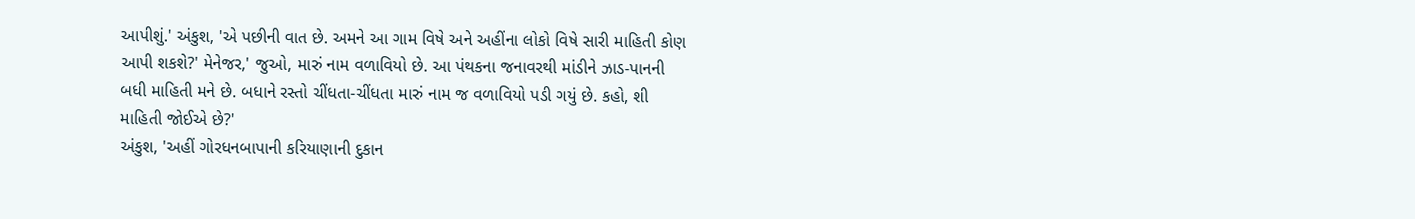આપીશું.' અંકુશ, 'એ પછીની વાત છે. અમને આ ગામ વિષે અને અહીંના લોકો વિષે સારી માહિતી કોણ આપી શકશે?' મેનેજર,' જુઓ, મારું નામ વળાવિયો છે. આ પંથકના જનાવરથી માંડીને ઝાડ-પાનની બધી માહિતી મને છે. બધાને રસ્તો ચીંધતા-ચીંધતા મારું નામ જ વળાવિયો પડી ગયું છે. કહો, શી માહિતી જોઈએ છે?'
અંકુશ, 'અહીં ગોરધનબાપાની કરિયાણાની દુકાન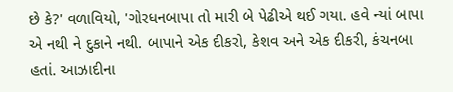છે કે?' વળાવિયો, 'ગોરધનબાપા તો મારી બે પેઢીએ થઈ ગયા. હવે ન્યાં બાપા એ નથી ને દુકાને નથી. બાપાને એક દીકરો, કેશવ અને એક દીકરી, કંચનબા હતાં. આઝાદીના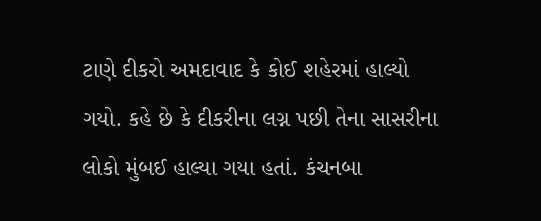ટાણે દીકરો અમદાવાદ કે કોઈ શહેરમાં હાલ્યો ગયો. કહે છે કે દીકરીના લગ્ન પછી તેના સાસરીના લોકો મુંબઈ હાલ્યા ગયા હતાં. કંચનબા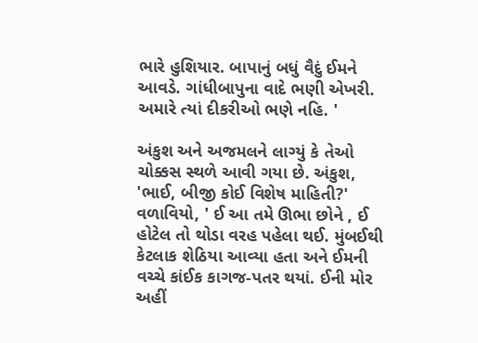ભારે હુશિયાર. બાપાનું બધું વૈદું ઈમને આવડે. ગાંધીબાપુના વાદે ભણી એખરી. અમારે ત્યાં દીકરીઓ ભણે નહિ. '

અંકુશ અને અજમલને લાગ્યું કે તેઓ ચોક્કસ સ્થળે આવી ગયા છે. અંકુશ, 'ભાઈ, બીજી કોઈ વિશેષ માહિતી?' વળાવિયો, ' ઈ આ તમે ઊભા છોને , ઈ હોટેલ તો થોડા વરહ પહેલા થઈ. મુંબઈથી કેટલાક શેઠિયા આવ્યા હતા અને ઈમની વચ્ચે કાંઈક કાગજ-પતર થયાં. ઈની મોર અહીં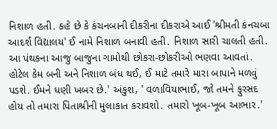નિશાળ હતી. કહે છે કે કંચનબાની દીકરીના દીકરાએ આઈ 'શ્રીમતી કંનચબા આદર્શ વિદ્યાલય' ઈ નામે નિશાળ બનાવી હતી. નિશાળ સારી ચાલતી હતી. આ પંથકના આજુ બાજુના ગામોથી છોકરા-છોકરીઓ ભણવા આવતાં. હોટેલ કેમ બની અને નિશાળ બંધ થઈ, ઈ માટે તમારે મારા બાપાને મળવું પડશે. ઈમને ધણી ખબર છે.' અંકુશ, ' વળાવિયાભાઈ, જો તમને ફુરસદ હોય તો તમારા પિતાશ્રીની મુલાકાત કરાવશો. તમારો ખૂબ-ખૂબ આભાર.'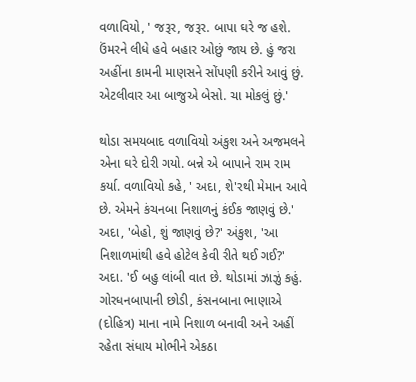વળાવિયો, ' જરૂર, જરૂર. બાપા ઘરે જ હશે. ઉંમરને લીધે હવે બહાર ઓછું જાય છે. હું જરા અહીંના કામની માણસને સોંપણી કરીને આવું છું. એટલીવાર આ બાજુએ બેસો. ચા મોકલું છું.'

થોડા સમયબાદ વળાવિયો અંકુશ અને અજમલને એના ઘરે દોરી ગયો. બન્ને એ બાપાને રામ રામ કર્યા. વળાવિયો કહે, ' અદા, શે'રથી મેમાન આવે છે. એમને કંચનબા નિશાળનું કંઈક જાણવું છે.' અદા, 'બેહો, શું જાણવું છે?' અંકુશ, 'આ નિશાળમાંથી હવે હોટેલ કેવી રીતે થઈ ગઈ?' અદા. 'ઈ બહુ લાંબી વાત છે. થોડામાં ઝાઝું કહું. ગોરધનબાપાની છોડી, કંસનબાના ભાણાએ (દોહિત્ર) માના નામે નિશાળ બનાવી અને અહીં રહેતા સંધાય મોભીને એકઠા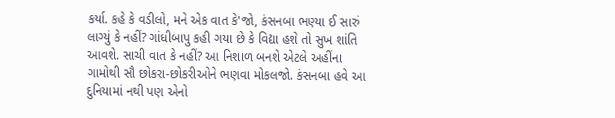કર્યા. કહે કે વડીલો, મને એક વાત કે'જો, કંસનબા ભણ્યા ઈ સારું લાગ્યું કે નહીં? ગાંધીબાપુ કહી ગયા છે કે વિદ્યા હશે તો સુખ શાંતિ આવશે. સાચી વાત કે નહીં? આ નિશાળ બનશે એટલે અહીંના ગામોથી સૌ છોકરા-છોકરીઓને ભણવા મોકલજો. કંસનબા હવે આ દુનિયામાં નથી પણ એનો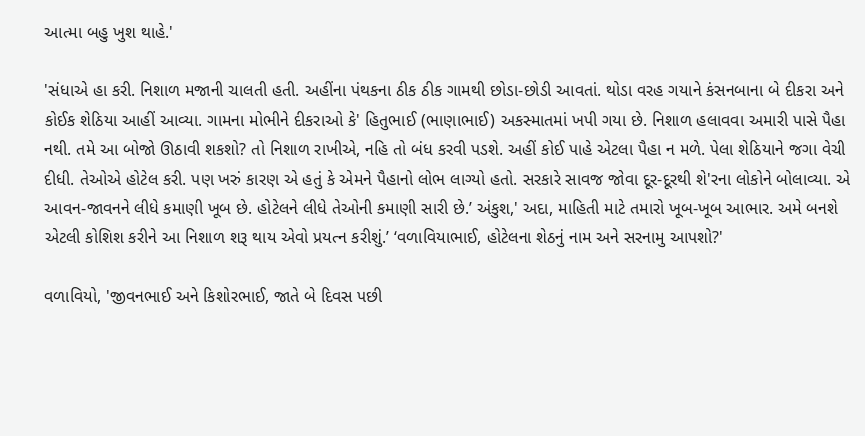આત્મા બહુ ખુશ થાહે.'

'સંધાએ હા કરી. નિશાળ મજાની ચાલતી હતી. અહીંના પંથકના ઠીક ઠીક ગામથી છોડા-છોડી આવતાં. થોડા વરહ ગયાને કંસનબાના બે દીકરા અને કોઈક શેઠિયા આહીં આવ્યા. ગામના મોભીને દીકરાઓ કે' હિતુભાઈ (ભાણાભાઈ) અકસ્માતમાં ખપી ગયા છે. નિશાળ હલાવવા અમારી પાસે પૈહા નથી. તમે આ બોજો ઊઠાવી શકશો? તો નિશાળ રાખીએ, નહિ તો બંધ કરવી પડશે. અહીં કોઈ પાહે એટલા પૈહા ન મળે. પેલા શેઠિયાને જગા વેચી દીધી. તેઓએ હોટેલ કરી. પણ ખરું કારણ એ હતું કે એમને પૈહાનો લોભ લાગ્યો હતો. સરકારે સાવજ જોવા દૂર-દૂરથી શે'રના લોકોને બોલાવ્યા. એ આવન-જાવનને લીધે કમાણી ખૂબ છે. હોટેલને લીધે તેઓની કમાણી સારી છે.’ અંકુશ,' અદા, માહિતી માટે તમારો ખૂબ-ખૂબ આભાર. અમે બનશે એટલી કોશિશ કરીને આ નિશાળ શરૂ થાય એવો પ્રયત્ન કરીશું.’ ‘વળાવિયાભાઈ, હોટેલના શેઠનું નામ અને સરનામુ આપશો?'

વળાવિયો, 'જીવનભાઈ અને કિશોરભાઈ, જાતે બે દિવસ પછી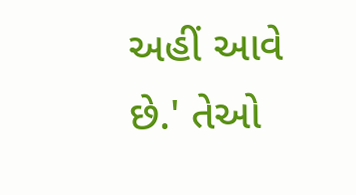અહીં આવે છે.' તેઓ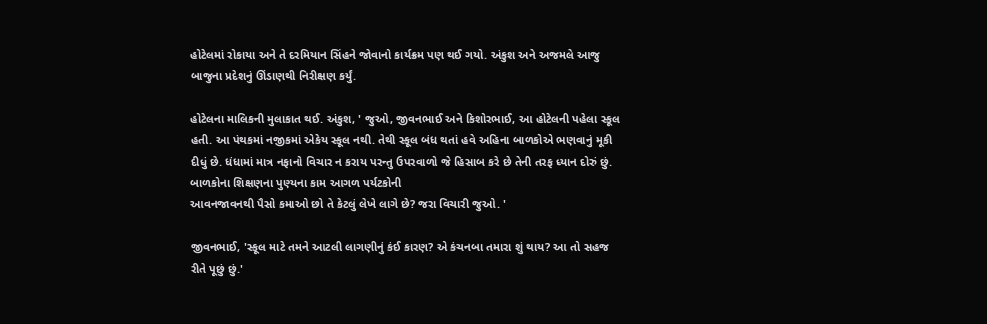હોટેલમાં રોકાયા અને તે દરમિયાન સિંહને જોવાનો કાર્યક્રમ પણ થઈ ગયો. અંકુશ અને અજમલે આજુ બાજુના પ્રદેશનું ઊંડાણથી નિરીક્ષણ કર્યું.

હોટેલના માલિકની મુલાકાત થઈ. અંકુશ, ' જુઓ, જીવનભાઈ અને કિશોરભાઈ, આ હોટેલની પહેલા સ્કૂલ હતી. આ પંથકમાં નજીકમાં એકેય સ્કૂલ નથી. તેથી સ્કૂલ બંધ થતાં હવે અહિના બાળકોએ ભણવાનું મૂકી દીધું છે. ધંધામાં માત્ર નફાનો વિચાર ન કરાય પરન્તુ ઉપરવાળો જે હિસાબ કરે છે તેની તરફ ધ્યાન દોરું છું. બાળકોના શિક્ષણના પુણ્યના કામ આગળ પર્યટકોની
આવનજાવનથી પૈસો કમાઓ છો તે કેટલું લેખે લાગે છે? જરા વિચારી જુઓ. '

જીવનભાઈ, 'સ્કૂલ માટે તમને આટલી લાગણીનું કંઈ કારણ? એ કંચનબા તમારા શું થાય? આ તો સહજ રીતે પૂછું છું.'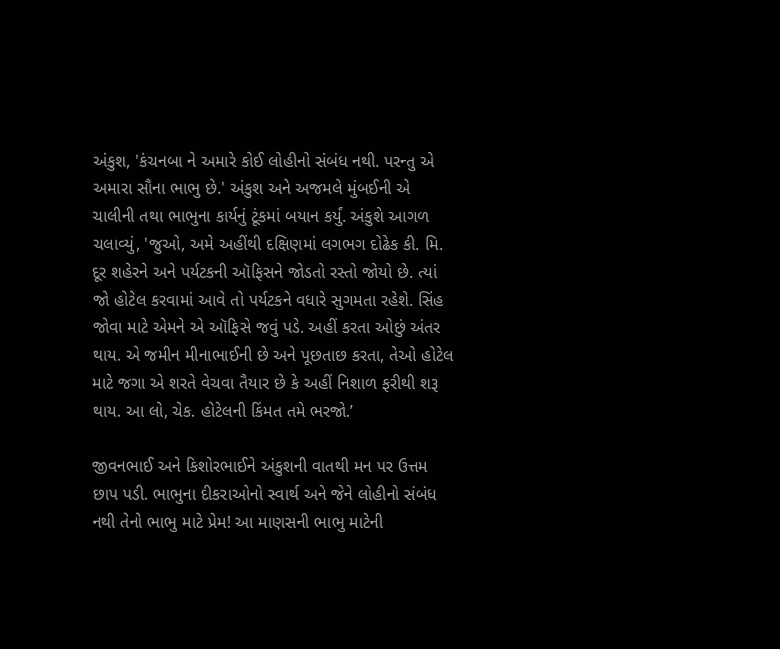અંકુશ, 'કંચનબા ને અમારે કોઈ લોહીનો સંબંધ નથી. પરન્તુ એ અમારા સૌના ભાભુ છે.' અંકુશ અને અજમલે મુંબઈની એ ચાલીની તથા ભાભુના કાર્યનું ટૂંકમાં બયાન કર્યું. અંકુશે આગળ ચલાવ્યું, 'જુઓ, અમે અહીંથી દક્ષિણમાં લગભગ દોઢેક કી. મિ. દૂર શહેરને અને પર્યટકની ઑફિસને જોડતો રસ્તો જોયો છે. ત્યાં જો હોટેલ કરવામાં આવે તો પર્યટકને વધારે સુગમતા રહેશે. સિંહ જોવા માટે એમને એ ઑફિસે જવું પડે. અહીં કરતા ઓછું અંતર થાય. એ જમીન મીનાભાઈની છે અને પૂછતાછ કરતા, તેઓ હોટેલ માટે જગા એ શરતે વેચવા તૈયાર છે કે અહીં નિશાળ ફરીથી શરૂ થાય. આ લો, ચેક. હોટેલની કિંમત તમે ભરજો.’

જીવનભાઈ અને કિશોરભાઈને અંકુશની વાતથી મન પર ઉત્તમ છાપ પડી. ભાભુના દીકરાઓનો સ્વાર્થ અને જેને લોહીનો સંબંધ નથી તેનો ભાભુ માટે પ્રેમ! આ માણસની ભાભુ માટેની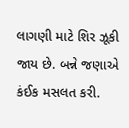લાગણી માટે શિર ઝૂકી જાય છે. બન્ને જણાએ કંઈક મસલત કરી.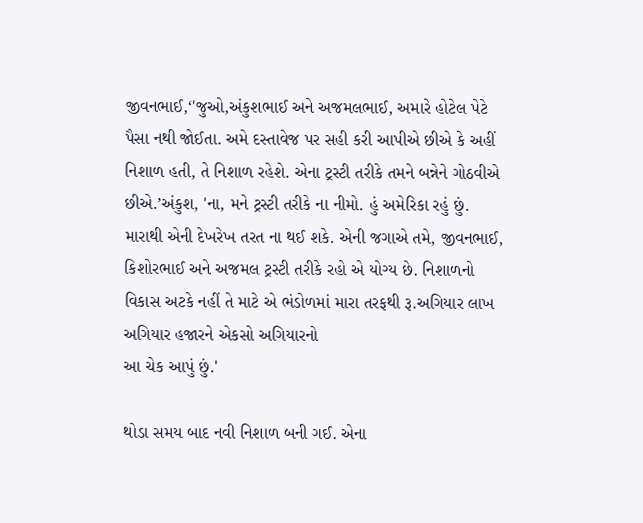જીવનભાઈ,‘'જુઓ,અંકુશભાઈ અને અજમલભાઈ, અમારે હોટેલ પેટે પૈસા નથી જોઈતા. અમે દસ્તાવેજ પર સહી કરી આપીએ છીએ કે અહીં નિશાળ હતી, તે નિશાળ રહેશે. એના ટ્રસ્ટી તરીકે તમને બન્નેને ગોઠવીએ છીએ.’અંકુશ, 'ના, મને ટ્રસ્ટી તરીકે ના નીમો. હું અમેરિકા રહું છું. મારાથી એની દેખરેખ તરત ના થઈ શકે. એની જગાએ તમે, જીવનભાઈ, કિશોરભાઈ અને અજમલ ટ્રસ્ટી તરીકે રહો એ યોગ્ય છે. નિશાળનો વિકાસ અટકે નહીં તે માટે એ ભંડોળમાં મારા તરફથી રૂ.અગિયાર લાખ અગિયાર હજારને એકસો અગિયારનો
આ ચેક આપું છું.'

થોડા સમય બાદ નવી નિશાળ બની ગઈ. એના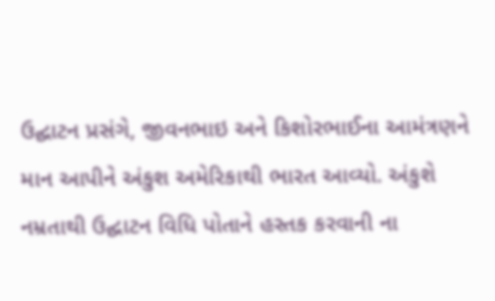ઉદ્ઘાટન પ્રસંગે, જીવનભાઇ અને કિશોરભાઈના આમંત્રણને માન આપીને અંકુશ અમેરિકાથી ભારત આવ્યો. અંકુશે નમ્રતાથી ઉદ્ઘાટન વિધિ પોતાને હસ્તક કરવાની ના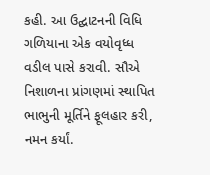કહી. આ ઉદ્ઘાટનની વિધિ ગળિયાના એક વયોવૃધ્ધ વડીલ પાસે કરાવી. સૌએ નિશાળના પ્રાંગણમાં સ્થાપિત ભાભુની મૂર્તિને ફૂલહાર કરી, નમન કર્યાં.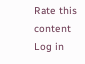Rate this content
Log in